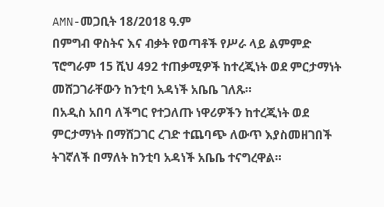AMN-መጋቢት 18/2018 ዓ.ም
በምግብ ዋስትና እና ብቃት የወጣቶች የሥራ ላይ ልምምድ ፕሮግራም 15 ሺህ 492 ተጠቃሚዎች ከተረጂነት ወደ ምርታማነት መሸጋገራቸውን ከንቲባ አዳነች አቤቤ ገለጹ።
በአዲስ አበባ ለችግር የተጋለጡ ነዋሪዎችን ከተረጂነት ወደ ምርታማነት በማሸጋገር ረገድ ተጨባጭ ለውጥ እያስመዘገበች ትገኛለች በማለት ከንቲባ አዳነች አቤቤ ተናግረዋል።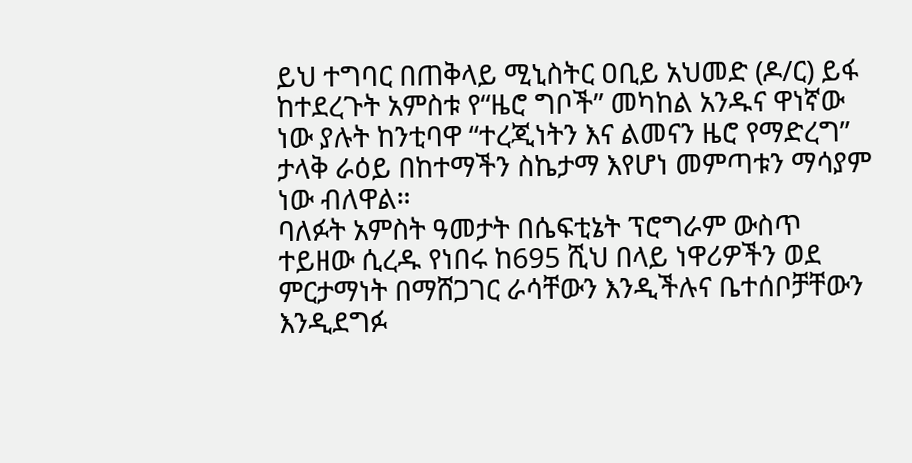ይህ ተግባር በጠቅላይ ሚኒስትር ዐቢይ አህመድ (ዶ/ር) ይፋ ከተደረጉት አምስቱ የ“ዜሮ ግቦች” መካከል አንዱና ዋነኛው ነው ያሉት ከንቲባዋ “ተረጂነትን እና ልመናን ዜሮ የማድረግ” ታላቅ ራዕይ በከተማችን ስኬታማ እየሆነ መምጣቱን ማሳያም ነው ብለዋል።
ባለፉት አምስት ዓመታት በሴፍቲኔት ፕሮግራም ውስጥ ተይዘው ሲረዱ የነበሩ ከ695 ሺህ በላይ ነዋሪዎችን ወደ ምርታማነት በማሸጋገር ራሳቸውን እንዲችሉና ቤተሰቦቻቸውን እንዲደግፉ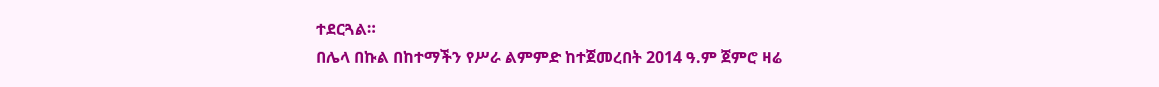ተደርጓል።
በሌላ በኩል በከተማችን የሥራ ልምምድ ከተጀመረበት 2014 ዓ.ም ጀምሮ ዛሬ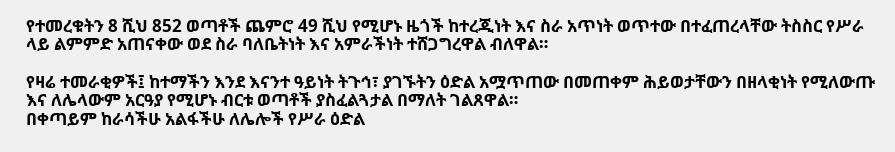የተመረቁትን 8 ሺህ 852 ወጣቶች ጨምሮ 49 ሺህ የሚሆኑ ዜጎች ከተረጂነት እና ስራ አጥነት ወጥተው በተፈጠረላቸው ትስስር የሥራ ላይ ልምምድ አጠናቀው ወደ ስራ ባለቤትነት እና አምራችነት ተሸጋግረዋል ብለዋል።

የዛሬ ተመራቂዎች፤ ከተማችን እንደ እናንተ ዓይነት ትጉኅ፣ ያገኙትን ዕድል አሟጥጠው በመጠቀም ሕይወታቸውን በዘላቂነት የሚለውጡ እና ለሌላውም አርዓያ የሚሆኑ ብርቱ ወጣቶች ያስፈልጓታል በማለት ገልጸዋል።
በቀጣይም ከራሳችሁ አልፋችሁ ለሌሎች የሥራ ዕድል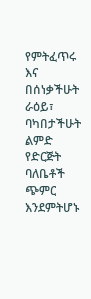የምትፈጥሩ እና በሰነቃችሁት ራዕይ፣ ባካበታችሁት ልምድ የድርጅት ባለቤቶች ጭምር እንደምትሆኑ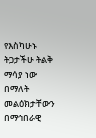የእስካሁኑ ትጋታችሁ ትልቅ ማሳያ ነው በማለት መልዕክታቸውን በማኅበራዊ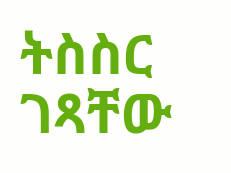ትስስር ገጻቸው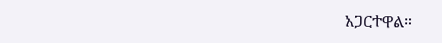አጋርተዋል።